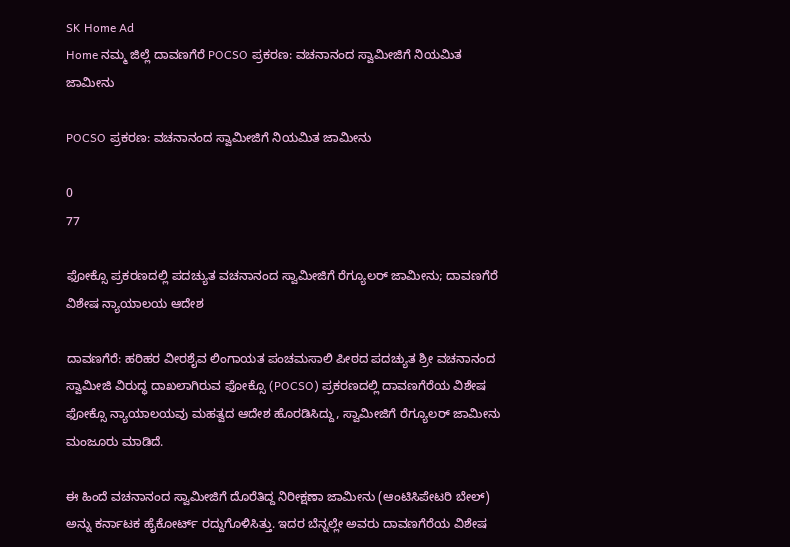SK Home Ad
Home ನಮ್ಮ ಜಿಲ್ಲೆ ದಾವಣಗೆರೆ POCSO ಪ್ರಕರಣ: ವಚನಾನಂದ ಸ್ವಾಮೀಜಿಗೆ ನಿಯಮಿತ ಜಾಮೀನು

POCSO ಪ್ರಕರಣ: ವಚನಾನಂದ ಸ್ವಾಮೀಜಿಗೆ ನಿಯಮಿತ ಜಾಮೀನು

0
77

ಫೋಕ್ಸೊ ಪ್ರಕರಣದಲ್ಲಿ ಪದಚ್ಯುತ ವಚನಾನಂದ ಸ್ವಾಮೀಜಿಗೆ ರೆಗ್ಯೂಲರ್ ಜಾಮೀನು; ದಾವಣಗೆರೆ ವಿಶೇಷ ನ್ಯಾಯಾಲಯ ಆದೇಶ

ದಾವಣಗೆರೆ: ಹರಿಹರ ವೀರಶೈವ ಲಿಂಗಾಯತ ಪಂಚಮಸಾಲಿ ಪೀಠದ ಪದಚ್ಯುತ ಶ್ರೀ ವಚನಾನಂದ ಸ್ವಾಮೀಜಿ ವಿರುದ್ಧ ದಾಖಲಾಗಿರುವ ಫೋಕ್ಸೊ (POCSO) ಪ್ರಕರಣದಲ್ಲಿ ದಾವಣಗೆರೆಯ ವಿಶೇಷ ಫೋಕ್ಸೊ ನ್ಯಾಯಾಲಯವು ಮಹತ್ವದ ಆದೇಶ ಹೊರಡಿಸಿದ್ದು, ಸ್ವಾಮೀಜಿಗೆ ರೆಗ್ಯೂಲರ್ ಜಾಮೀನು ಮಂಜೂರು ಮಾಡಿದೆ.

ಈ ಹಿಂದೆ ವಚನಾನಂದ ಸ್ವಾಮೀಜಿಗೆ ದೊರೆತಿದ್ದ ನಿರೀಕ್ಷಣಾ ಜಾಮೀನು (ಆಂಟಿಸಿಪೇಟರಿ ಬೇಲ್) ಅನ್ನು ಕರ್ನಾಟಕ ಹೈಕೋರ್ಟ್ ರದ್ದುಗೊಳಿಸಿತ್ತು. ಇದರ ಬೆನ್ನಲ್ಲೇ ಅವರು ದಾವಣಗೆರೆಯ ವಿಶೇಷ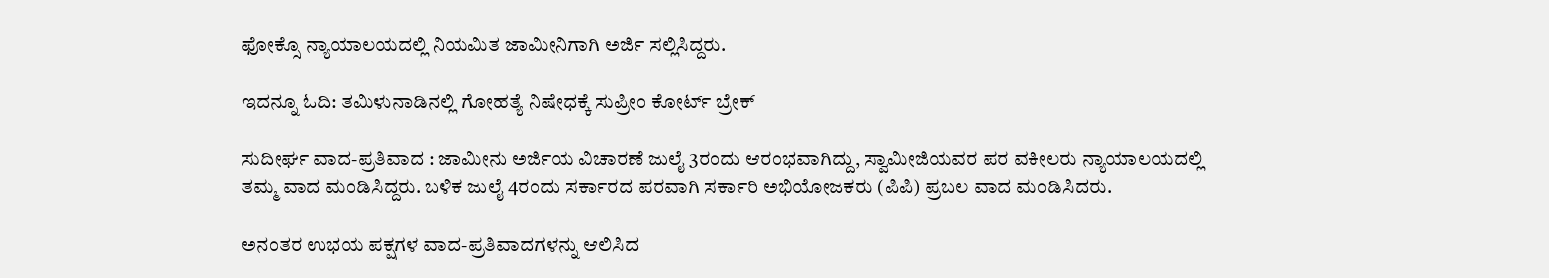ಫೋಕ್ಸೊ ನ್ಯಾಯಾಲಯದಲ್ಲಿ ನಿಯಮಿತ ಜಾಮೀನಿಗಾಗಿ ಅರ್ಜಿ ಸಲ್ಲಿಸಿದ್ದರು.

ಇದನ್ನೂ ಓದಿ: ತಮಿಳುನಾಡಿನಲ್ಲಿ ಗೋಹತ್ಯೆ ನಿಷೇಧಕ್ಕೆ ಸುಪ್ರೀಂ ಕೋರ್ಟ್ ಬ್ರೇಕ್

ಸುದೀರ್ಘ ವಾದ-ಪ್ರತಿವಾದ : ಜಾಮೀನು ಅರ್ಜಿಯ ವಿಚಾರಣೆ ಜುಲೈ 3ರಂದು ಆರಂಭವಾಗಿದ್ದು, ಸ್ವಾಮೀಜಿಯವರ ಪರ ವಕೀಲರು ನ್ಯಾಯಾಲಯದಲ್ಲಿ ತಮ್ಮ ವಾದ ಮಂಡಿಸಿದ್ದರು. ಬಳಿಕ ಜುಲೈ 4ರಂದು ಸರ್ಕಾರದ ಪರವಾಗಿ ಸರ್ಕಾರಿ ಅಭಿಯೋಜಕರು (ಪಿಪಿ) ಪ್ರಬಲ ವಾದ ಮಂಡಿಸಿದರು.

ಅನಂತರ ಉಭಯ ಪಕ್ಷಗಳ ವಾದ-ಪ್ರತಿವಾದಗಳನ್ನು ಆಲಿಸಿದ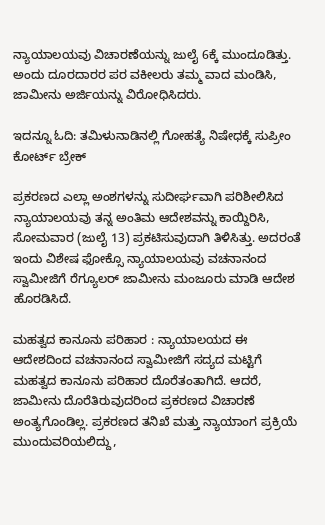ನ್ಯಾಯಾಲಯವು ವಿಚಾರಣೆಯನ್ನು ಜುಲೈ 6ಕ್ಕೆ ಮುಂದೂಡಿತ್ತು. ಅಂದು ದೂರದಾರರ ಪರ ವಕೀಲರು ತಮ್ಮ ವಾದ ಮಂಡಿಸಿ, ಜಾಮೀನು ಅರ್ಜಿಯನ್ನು ವಿರೋಧಿಸಿದರು.

ಇದನ್ನೂ ಓದಿ: ತಮಿಳುನಾಡಿನಲ್ಲಿ ಗೋಹತ್ಯೆ ನಿಷೇಧಕ್ಕೆ ಸುಪ್ರೀಂ ಕೋರ್ಟ್ ಬ್ರೇಕ್

ಪ್ರಕರಣದ ಎಲ್ಲಾ ಅಂಶಗಳನ್ನು ಸುದೀರ್ಘವಾಗಿ ಪರಿಶೀಲಿಸಿದ ನ್ಯಾಯಾಲಯವು ತನ್ನ ಅಂತಿಮ ಆದೇಶವನ್ನು ಕಾಯ್ದಿರಿಸಿ, ಸೋಮವಾರ (ಜುಲೈ 13) ಪ್ರಕಟಿಸುವುದಾಗಿ ತಿಳಿಸಿತ್ತು. ಅದರಂತೆ ಇಂದು ವಿಶೇಷ ಫೋಕ್ಸೊ ನ್ಯಾಯಾಲಯವು ವಚನಾನಂದ ಸ್ವಾಮೀಜಿಗೆ ರೆಗ್ಯೂಲರ್ ಜಾಮೀನು ಮಂಜೂರು ಮಾಡಿ ಆದೇಶ ಹೊರಡಿಸಿದೆ.

ಮಹತ್ವದ ಕಾನೂನು ಪರಿಹಾರ : ನ್ಯಾಯಾಲಯದ ಈ ಆದೇಶದಿಂದ ವಚನಾನಂದ ಸ್ವಾಮೀಜಿಗೆ ಸದ್ಯದ ಮಟ್ಟಿಗೆ ಮಹತ್ವದ ಕಾನೂನು ಪರಿಹಾರ ದೊರೆತಂತಾಗಿದೆ. ಆದರೆ, ಜಾಮೀನು ದೊರೆತಿರುವುದರಿಂದ ಪ್ರಕರಣದ ವಿಚಾರಣೆ ಅಂತ್ಯಗೊಂಡಿಲ್ಲ. ಪ್ರಕರಣದ ತನಿಖೆ ಮತ್ತು ನ್ಯಾಯಾಂಗ ಪ್ರಕ್ರಿಯೆ ಮುಂದುವರಿಯಲಿದ್ದು,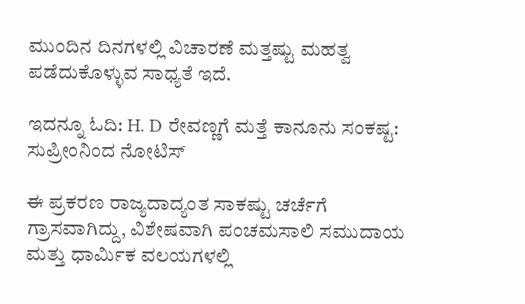ಮುಂದಿನ ದಿನಗಳಲ್ಲಿ ವಿಚಾರಣೆ ಮತ್ತಷ್ಟು ಮಹತ್ವ ಪಡೆದುಕೊಳ್ಳುವ ಸಾಧ್ಯತೆ ಇದೆ.

ಇದನ್ನೂ ಓದಿ: H. D ರೇವಣ್ಣಗೆ ಮತ್ತೆ ಕಾನೂನು ಸಂಕಷ್ಟ: ಸುಪ್ರೀಂನಿಂದ ನೋಟಿಸ್

ಈ ಪ್ರಕರಣ ರಾಜ್ಯದಾದ್ಯಂತ ಸಾಕಷ್ಟು ಚರ್ಚೆಗೆ ಗ್ರಾಸವಾಗಿದ್ದು, ವಿಶೇಷವಾಗಿ ಪಂಚಮಸಾಲಿ ಸಮುದಾಯ ಮತ್ತು ಧಾರ್ಮಿಕ ವಲಯಗಳಲ್ಲಿ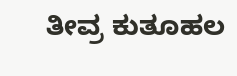ತೀವ್ರ ಕುತೂಹಲ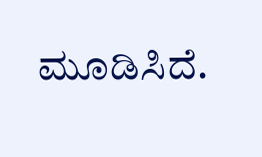ಮೂಡಿಸಿದೆ.